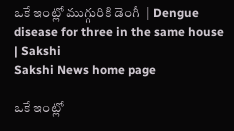ఒకే ఇంట్లో ముగ్గురికి డెంగీ  | Dengue disease for three in the same house | Sakshi
Sakshi News home page

ఒకే ఇంట్లో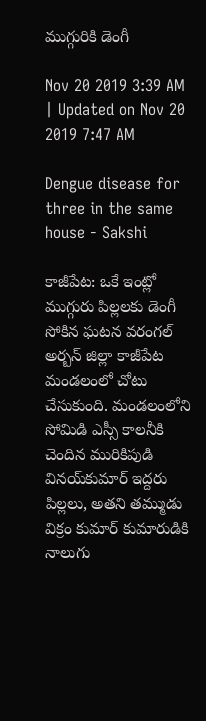ముగ్గురికి డెంగీ

Nov 20 2019 3:39 AM | Updated on Nov 20 2019 7:47 AM

Dengue disease for three in the same house - Sakshi

కాజీపేట: ఒకే ఇంట్లో ముగ్గురు పిల్లలకు డెంగీ సోకిన ఘటన వరంగల్‌ అర్బన్‌ జిల్లా కాజీపేట మండలంలో చోటు చేసుకుంది. మండలంలోని సోమిడి ఎస్సీ కాలనీకి చెందిన మురికిపుడి వినయ్‌కుమార్‌ ఇద్దరు పిల్లలు, అతని తమ్ముడు విక్రం కుమార్‌ కుమారుడికి నాలుగు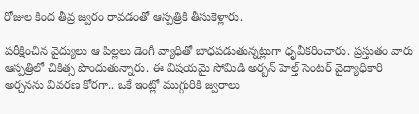రోజుల కింద తీవ్ర జ్వరం రావడంతో ఆస్పత్రికి తీసుకెళ్లారు.

పరీక్షించిన వైద్యులు ఆ పిల్లలు డెంగీ వ్యాధితో బాధపడుతున్నట్లుగా ధృవీకరించారు. ప్రస్తుతం వారు ఆస్పత్రిలో చికిత్స పొందుతున్నారు. ఈ విషయమై సోమిడి అర్బన్‌ హెల్త్‌ సెంటర్‌ వైద్యాధికారి అర్చనను వివరణ కోరగా.. ఒకే ఇంట్లో ముగ్గురికి జ్వరాలు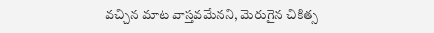వచ్చిన మాట వాస్తవమేనని, మెరుగైన చికిత్స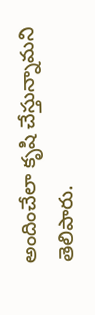అందించేలా కృషి చేస్తున్నామని తెలిపారు.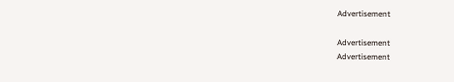Advertisement

Advertisement
Advertisement